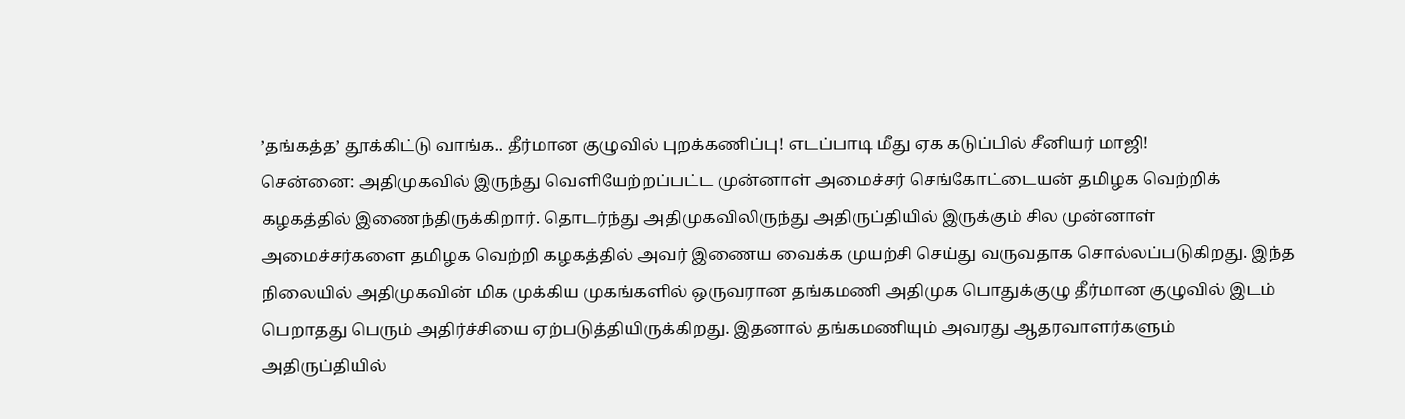’தங்கத்த’ தூக்கிட்டு வாங்க.. தீர்மான குழுவில் புறக்கணிப்பு! எடப்பாடி மீது ஏக கடுப்பில் சீனியர் மாஜி!
சென்னை: அதிமுகவில் இருந்து வெளியேற்றப்பட்ட முன்னாள் அமைச்சர் செங்கோட்டையன் தமிழக வெற்றிக் கழகத்தில் இணைந்திருக்கிறார். தொடர்ந்து அதிமுகவிலிருந்து அதிருப்தியில் இருக்கும் சில முன்னாள் அமைச்சர்களை தமிழக வெற்றி கழகத்தில் அவர் இணைய வைக்க முயற்சி செய்து வருவதாக சொல்லப்படுகிறது. இந்த நிலையில் அதிமுகவின் மிக முக்கிய முகங்களில் ஒருவரான தங்கமணி அதிமுக பொதுக்குழு தீர்மான குழுவில் இடம் பெறாதது பெரும் அதிர்ச்சியை ஏற்படுத்தியிருக்கிறது. இதனால் தங்கமணியும் அவரது ஆதரவாளர்களும் அதிருப்தியில்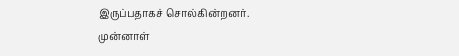இருப்பதாகச் சொல்கின்றனர்.
முன்னாள்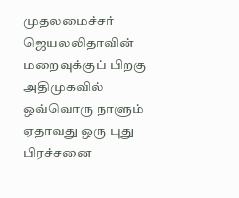முதலமைச்சர் ஜெயலலிதாவின் மறைவுக்குப் பிறகு அதிமுகவில் ஒவ்வொரு நாளும் ஏதாவது ஒரு புது பிரச்சனை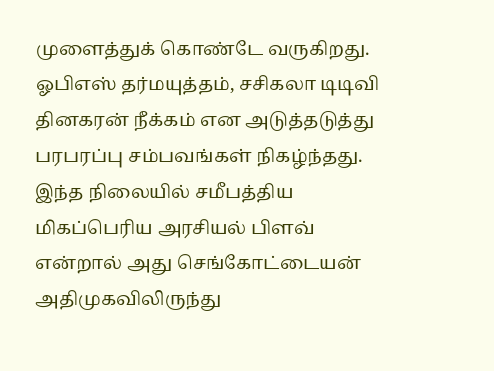முளைத்துக் கொண்டே வருகிறது. ஓபிஎஸ் தர்மயுத்தம், சசிகலா டிடிவி தினகரன் நீக்கம் என அடுத்தடுத்து பரபரப்பு சம்பவங்கள் நிகழ்ந்தது.
இந்த நிலையில் சமீபத்திய மிகப்பெரிய அரசியல் பிளவ் என்றால் அது செங்கோட்டையன் அதிமுகவிலிருந்து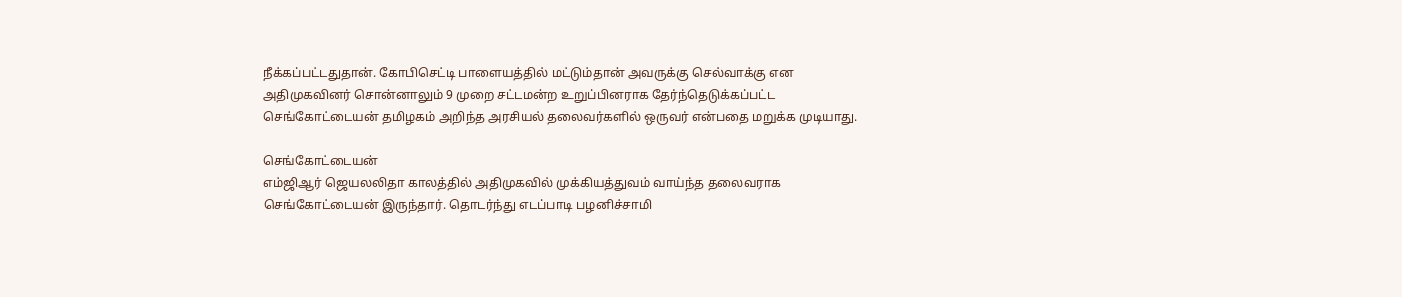நீக்கப்பட்டதுதான். கோபிசெட்டி பாளையத்தில் மட்டும்தான் அவருக்கு செல்வாக்கு என அதிமுகவினர் சொன்னாலும் 9 முறை சட்டமன்ற உறுப்பினராக தேர்ந்தெடுக்கப்பட்ட செங்கோட்டையன் தமிழகம் அறிந்த அரசியல் தலைவர்களில் ஒருவர் என்பதை மறுக்க முடியாது.

செங்கோட்டையன்
எம்ஜிஆர் ஜெயலலிதா காலத்தில் அதிமுகவில் முக்கியத்துவம் வாய்ந்த தலைவராக செங்கோட்டையன் இருந்தார். தொடர்ந்து எடப்பாடி பழனிச்சாமி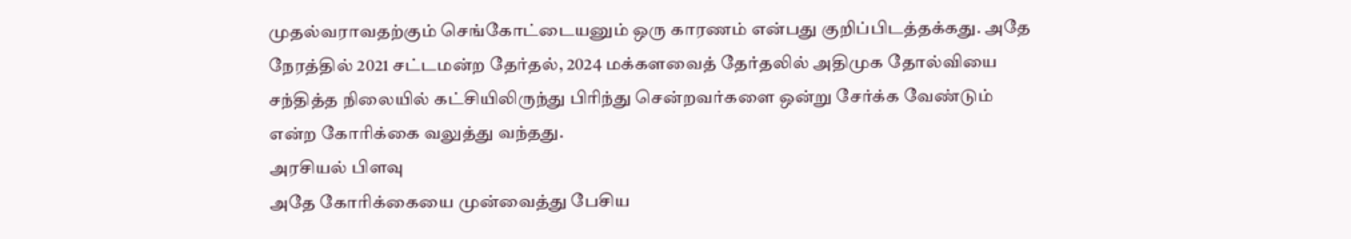முதல்வராவதற்கும் செங்கோட்டையனும் ஒரு காரணம் என்பது குறிப்பிடத்தக்கது. அதே நேரத்தில் 2021 சட்டமன்ற தேர்தல், 2024 மக்களவைத் தேர்தலில் அதிமுக தோல்வியை சந்தித்த நிலையில் கட்சியிலிருந்து பிரிந்து சென்றவர்களை ஒன்று சேர்க்க வேண்டும் என்ற கோரிக்கை வலுத்து வந்தது.
அரசியல் பிளவு
அதே கோரிக்கையை முன்வைத்து பேசிய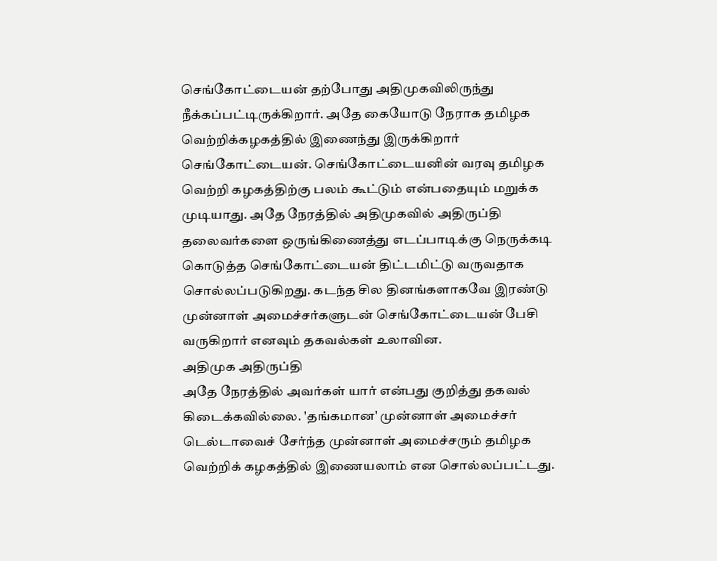செங்கோட்டையன் தற்போது அதிமுகவிலிருந்து நீக்கப்பட்டிருக்கிறார். அதே கையோடு நேராக தமிழக வெற்றிக்கழகத்தில் இணைந்து இருக்கிறார் செங்கோட்டையன். செங்கோட்டையனின் வரவு தமிழக வெற்றி கழகத்திற்கு பலம் கூட்டும் என்பதையும் மறுக்க முடியாது. அதே நேரத்தில் அதிமுகவில் அதிருப்தி தலைவர்களை ஒருங்கிணைத்து எடப்பாடிக்கு நெருக்கடி கொடுத்த செங்கோட்டையன் திட்டமிட்டு வருவதாக சொல்லப்படுகிறது. கடந்த சில தினங்களாகவே இரண்டு முன்னாள் அமைச்சர்களுடன் செங்கோட்டையன் பேசி வருகிறார் எனவும் தகவல்கள் உலாவின.
அதிமுக அதிருப்தி
அதே நேரத்தில் அவர்கள் யார் என்பது குறித்து தகவல் கிடைக்கவில்லை. 'தங்கமான' முன்னாள் அமைச்சர் டெல்டாவைச் சேர்ந்த முன்னாள் அமைச்சரும் தமிழக வெற்றிக் கழகத்தில் இணையலாம் என சொல்லப்பட்டது.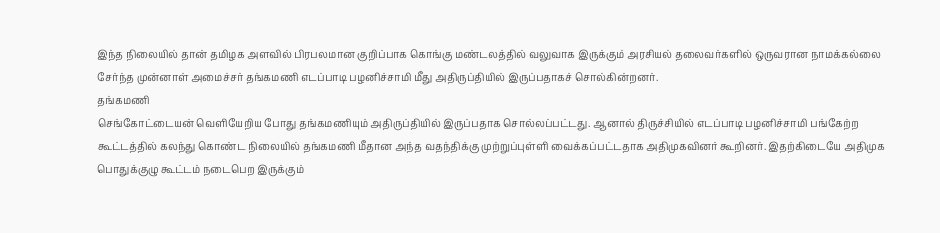இந்த நிலையில் தான் தமிழக அளவில் பிரபலமான குறிப்பாக கொங்கு மண்டலத்தில் வலுவாக இருக்கும் அரசியல் தலைவர்களில் ஒருவரான நாமக்கல்லை சேர்ந்த முன்னாள் அமைச்சர் தங்கமணி எடப்பாடி பழனிச்சாமி மீது அதிருப்தியில் இருப்பதாகச் சொல்கின்றனர்.
தங்கமணி
செங்கோட்டையன் வெளியேறிய போது தங்கமணியும் அதிருப்தியில் இருப்பதாக சொல்லப்பட்டது. ஆனால் திருச்சியில் எடப்பாடி பழனிச்சாமி பங்கேற்ற கூட்டத்தில் கலந்து கொண்ட நிலையில் தங்கமணி மீதான அந்த வதந்திக்கு முற்றுப்புள்ளி வைக்கப்பட்டதாக அதிமுகவினர் கூறினர். இதற்கிடையே அதிமுக பொதுக்குழு கூட்டம் நடைபெற இருக்கும்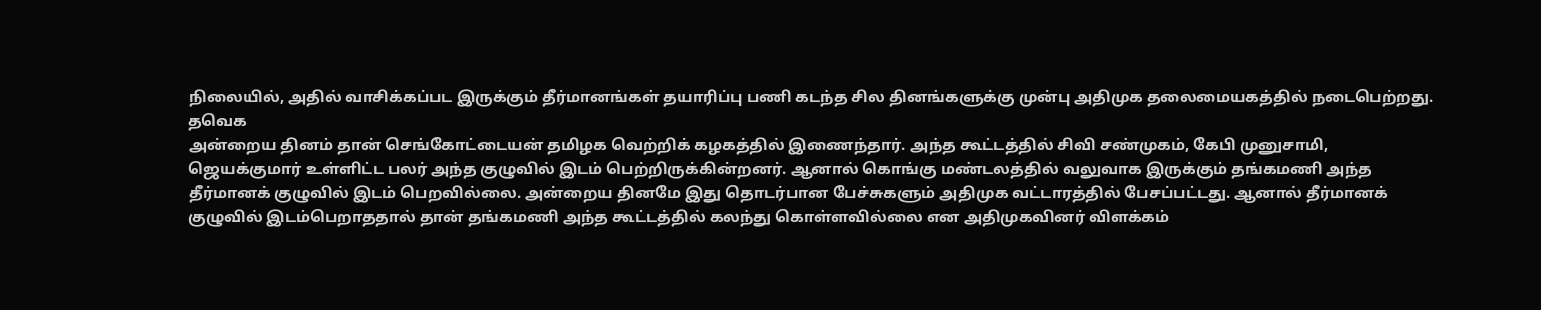நிலையில், அதில் வாசிக்கப்பட இருக்கும் தீர்மானங்கள் தயாரிப்பு பணி கடந்த சில தினங்களுக்கு முன்பு அதிமுக தலைமையகத்தில் நடைபெற்றது.
தவெக
அன்றைய தினம் தான் செங்கோட்டையன் தமிழக வெற்றிக் கழகத்தில் இணைந்தார். அந்த கூட்டத்தில் சிவி சண்முகம், கேபி முனுசாமி, ஜெயக்குமார் உள்ளிட்ட பலர் அந்த குழுவில் இடம் பெற்றிருக்கின்றனர். ஆனால் கொங்கு மண்டலத்தில் வலுவாக இருக்கும் தங்கமணி அந்த தீர்மானக் குழுவில் இடம் பெறவில்லை. அன்றைய தினமே இது தொடர்பான பேச்சுகளும் அதிமுக வட்டாரத்தில் பேசப்பட்டது. ஆனால் தீர்மானக் குழுவில் இடம்பெறாததால் தான் தங்கமணி அந்த கூட்டத்தில் கலந்து கொள்ளவில்லை என அதிமுகவினர் விளக்கம்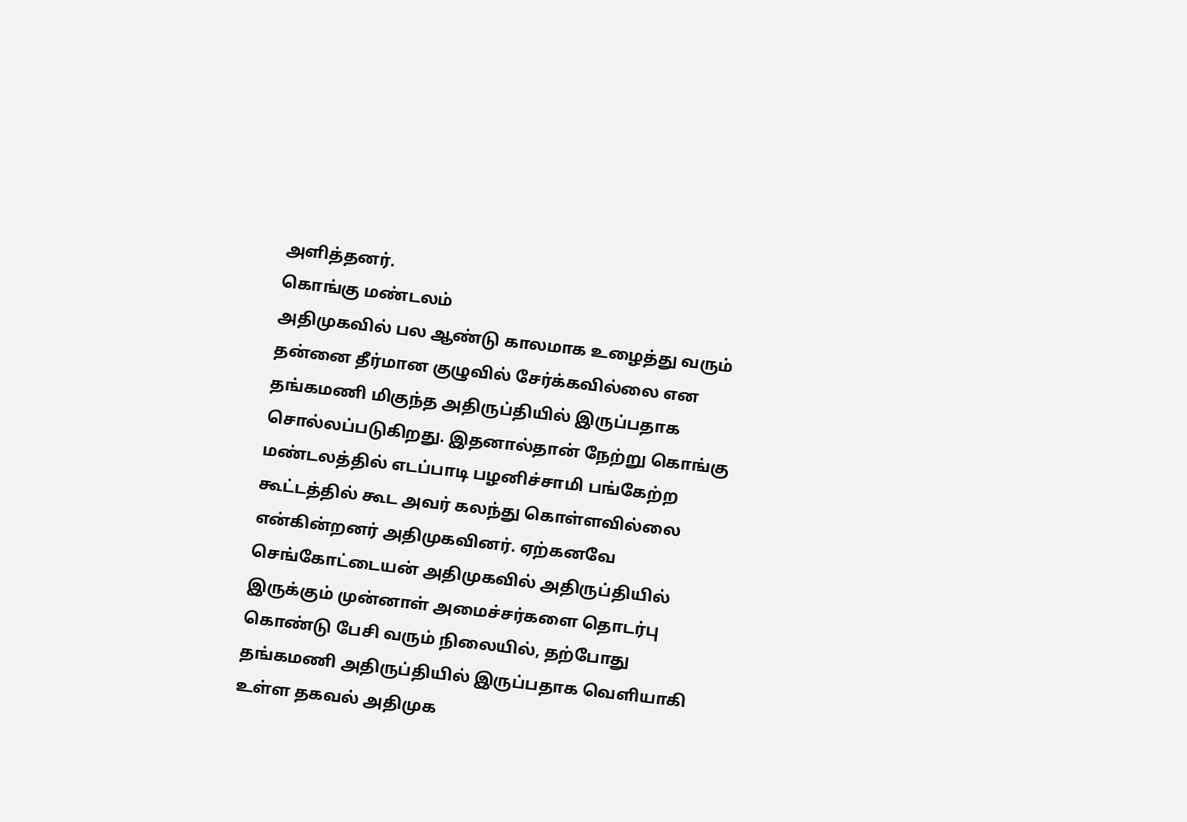அளித்தனர்.
கொங்கு மண்டலம்
அதிமுகவில் பல ஆண்டு காலமாக உழைத்து வரும் தன்னை தீர்மான குழுவில் சேர்க்கவில்லை என தங்கமணி மிகுந்த அதிருப்தியில் இருப்பதாக சொல்லப்படுகிறது. இதனால்தான் நேற்று கொங்கு மண்டலத்தில் எடப்பாடி பழனிச்சாமி பங்கேற்ற கூட்டத்தில் கூட அவர் கலந்து கொள்ளவில்லை என்கின்றனர் அதிமுகவினர். ஏற்கனவே செங்கோட்டையன் அதிமுகவில் அதிருப்தியில் இருக்கும் முன்னாள் அமைச்சர்களை தொடர்பு கொண்டு பேசி வரும் நிலையில், தற்போது தங்கமணி அதிருப்தியில் இருப்பதாக வெளியாகி உள்ள தகவல் அதிமுக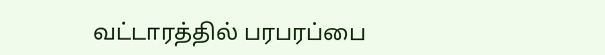வட்டாரத்தில் பரபரப்பை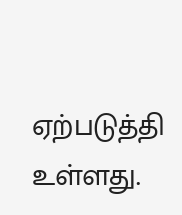ஏற்படுத்தி உள்ளது.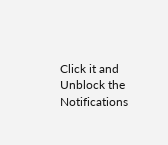Click it and Unblock the Notifications